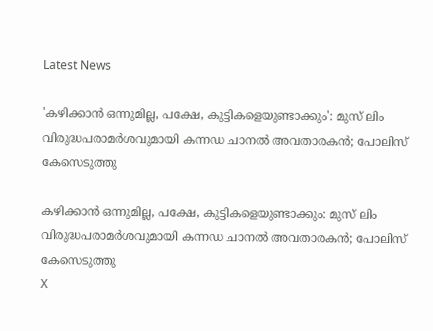Latest News

'കഴിക്കാന്‍ ഒന്നുമില്ല, പക്ഷേ, കുട്ടികളെയുണ്ടാക്കും': മുസ് ലിം വിരുദ്ധപരാമര്‍ശവുമായി കന്നഡ ചാനല്‍ അവതാരകന്‍; പോലിസ് കേസെടുത്തു

കഴിക്കാന്‍ ഒന്നുമില്ല, പക്ഷേ, കുട്ടികളെയുണ്ടാക്കും: മുസ് ലിം വിരുദ്ധപരാമര്‍ശവുമായി കന്നഡ ചാനല്‍ അവതാരകന്‍; പോലിസ് കേസെടുത്തു
X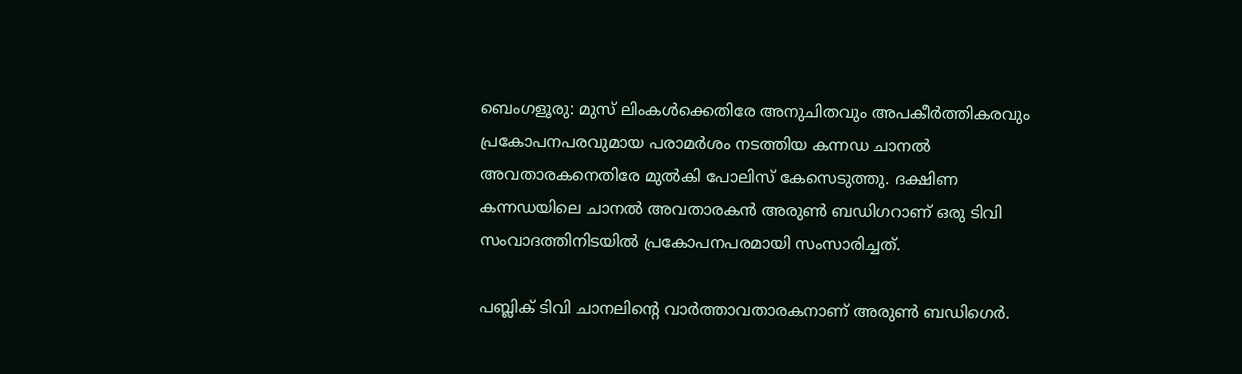ബെംഗളൂരു: മുസ് ലിംകള്‍ക്കെതിരേ അനുചിതവും അപകീര്‍ത്തികരവും പ്രകോപനപരവുമായ പരാമര്‍ശം നടത്തിയ കന്നഡ ചാനല്‍ അവതാരകനെതിരേ മുല്‍കി പോലിസ് കേസെടുത്തു. ദക്ഷിണ കന്നഡയിലെ ചാനല്‍ അവതാരകന്‍ അരുണ്‍ ബഡിഗറാണ് ഒരു ടിവി സംവാദത്തിനിടയില്‍ പ്രകോപനപരമായി സംസാരിച്ചത്.

പബ്ലിക് ടിവി ചാനലിന്റെ വാര്‍ത്താവതാരകനാണ് അരുണ്‍ ബഡിഗെര്‍.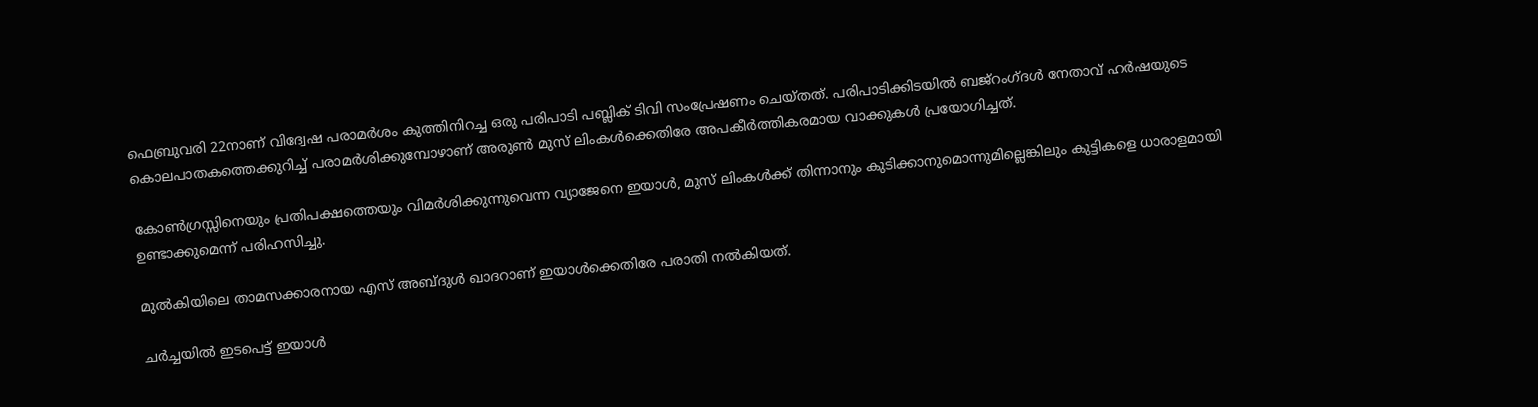ഫെബ്രുവരി 22നാണ് വിദ്വേഷ പരാമര്‍ശം കുത്തിനിറച്ച ഒരു പരിപാടി പബ്ലിക് ടിവി സംപ്രേഷണം ചെയ്തത്. പരിപാടിക്കിടയില്‍ ബജ്‌റംഗ്ദള്‍ നേതാവ് ഹര്‍ഷയുടെ കൊലപാതകത്തെക്കുറിച്ച് പരാമര്‍ശിക്കുമ്പോഴാണ് അരുണ്‍ മുസ് ലിംകള്‍ക്കെതിരേ അപകീര്‍ത്തികരമായ വാക്കുകള്‍ പ്രയോഗിച്ചത്.

കോണ്‍ഗ്രസ്സിനെയും പ്രതിപക്ഷത്തെയും വിമര്‍ശിക്കുന്നുവെന്ന വ്യാജേനെ ഇയാള്‍, മുസ് ലിംകള്‍ക്ക് തിന്നാനും കുടിക്കാനുമൊന്നുമില്ലെങ്കിലും കുട്ടികളെ ധാരാളമായി ഉണ്ടാക്കുമെന്ന് പരിഹസിച്ചു.

മുല്‍കിയിലെ താമസക്കാരനായ എസ് അബ്ദുള്‍ ഖാദറാണ് ഇയാള്‍ക്കെതിരേ പരാതി നല്‍കിയത്.

ചര്‍ച്ചയില്‍ ഇടപെട്ട് ഇയാള്‍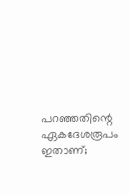പറഞ്ഞതിന്റെ ഏകദേശരൂപം ഇതാണ്;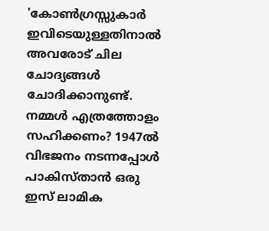'കോണ്‍ഗ്രസ്സുകാര്‍ ഇവിടെയുള്ളതിനാല്‍ അവരോട് ചില ചോദ്യങ്ങള്‍ ചോദിക്കാനുണ്ട്. നമ്മള്‍ എത്രത്തോളം സഹിക്കണം? 1947ല്‍ വിഭജനം നടന്നപ്പോള്‍ പാകിസ്താന്‍ ഒരു ഇസ് ലാമിക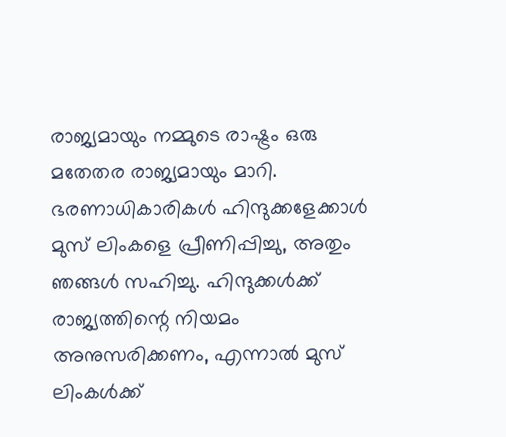രാജ്യമായും നമ്മുടെ രാഷ്ട്രം ഒരു മതേതര രാജ്യമായും മാറി. ഭരണാധികാരികള്‍ ഹിന്ദുക്കളേക്കാള്‍ മുസ് ലിംകളെ പ്രീണിപ്പിച്ചു, അതും ഞങ്ങള്‍ സഹിച്ചു. ഹിന്ദുക്കള്‍ക്ക് രാജ്യത്തിന്റെ നിയമം അനുസരിക്കണം, എന്നാല്‍ മുസ് ലിംകള്‍ക്ക്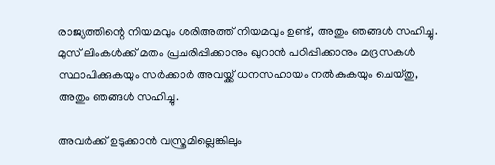രാജ്യത്തിന്റെ നിയമവും ശരിഅത്ത് നിയമവും ഉണ്ട്, അതും ഞങ്ങള്‍ സഹിച്ചു. മുസ് ലിംകള്‍ക്ക് മതം പ്രചരിപ്പിക്കാനും ഖുറാന്‍ പഠിപ്പിക്കാനും മദ്രസകള്‍ സ്ഥാപിക്കുകയും സര്‍ക്കാര്‍ അവയ്ക്ക് ധനസഹായം നല്‍കുകയും ചെയ്തു, അതും ഞങ്ങള്‍ സഹിച്ചു.

അവര്‍ക്ക് ഉടുക്കാന്‍ വസ്ത്രമില്ലെങ്കിലും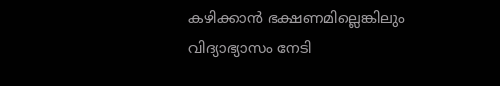കഴിക്കാന്‍ ഭക്ഷണമില്ലെങ്കിലും വിദ്യാഭ്യാസം നേടി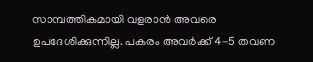സാമ്പത്തികമായി വളരാന്‍ അവരെ ഉപദേശിക്കുന്നില്ല. പകരം അവര്‍ക്ക് 4-5 തവണ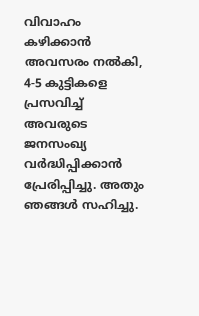വിവാഹം കഴിക്കാന്‍ അവസരം നല്‍കി, 4-5 കുട്ടികളെ പ്രസവിച്ച് അവരുടെ ജനസംഖ്യ വര്‍ദ്ധിപ്പിക്കാന്‍ പ്രേരിപ്പിച്ചു. അതും ഞങ്ങള്‍ സഹിച്ചു.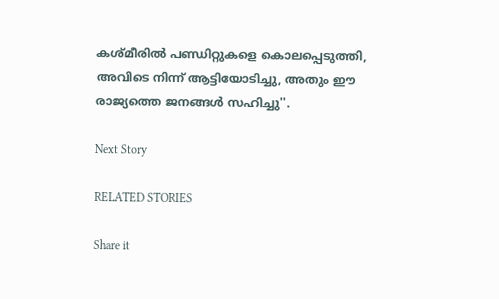കശ്മീരില്‍ പണ്ഡിറ്റുകളെ കൊലപ്പെടുത്തി, അവിടെ നിന്ന് ആട്ടിയോടിച്ചു, അതും ഈ രാജ്യത്തെ ജനങ്ങള്‍ സഹിച്ചു''.

Next Story

RELATED STORIES

Share it